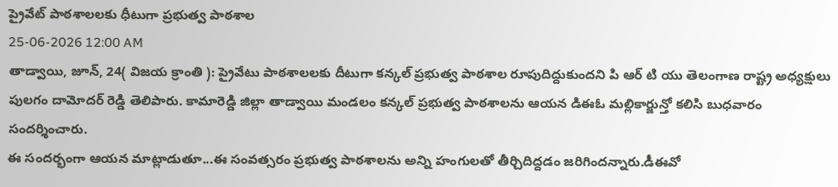ప్రైవేట్ పాఠశాలలకు ధీటుగా ప్రభుత్వ పాఠశాల
25-06-2026 12:00 AM
తాడ్వాయి, జూన్, 24( విజయ క్రాంతి ): ప్రైవేటు పాఠశాలలకు దీటుగా కన్కల్ ప్రభుత్వ పాఠశాల రూపుదిద్దుకుందని పి ఆర్ టి యు తెలంగాణ రాష్ట్ర అధ్యక్షులు పులగం దామోదర్ రెడ్డి తెలిపారు. కామారెడ్డి జిల్లా తాడ్వాయి మండలం కన్కల్ ప్రభుత్వ పాఠశాలను ఆయన డిఈఓ మల్లికార్జున్తో కలిసి బుధవారం సందర్శించారు.
ఈ సందర్భంగా ఆయన మాట్లాడుతూ...ఈ సంవత్సరం ప్రభుత్వ పాఠశాలను అన్ని హంగులతో తీర్చిదిద్దడం జరిగిందన్నారు.డీఈవో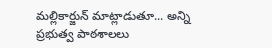మల్లికార్జున్ మాట్లాడుతూ... అన్ని ప్రభుత్వ పాఠశాలలు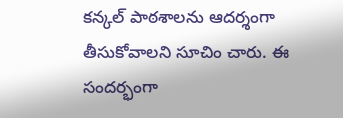కన్కల్ పాఠశాలను ఆదర్శంగా తీసుకోవాలని సూచిం చారు. ఈ సందర్భంగా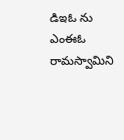డిఇఓ ను ఎంఈఓ రామస్వామిని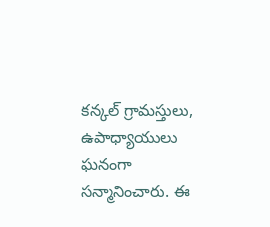కన్కల్ గ్రామస్తులు, ఉపాధ్యాయులు ఘనంగా సన్మానించారు. ఈ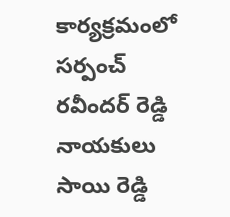కార్యక్రమంలో సర్పంచ్ రవీందర్ రెడ్డి నాయకులు సాయి రెడ్డి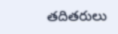తదితరులు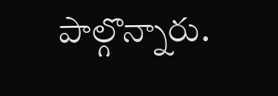పాల్గొన్నారు.